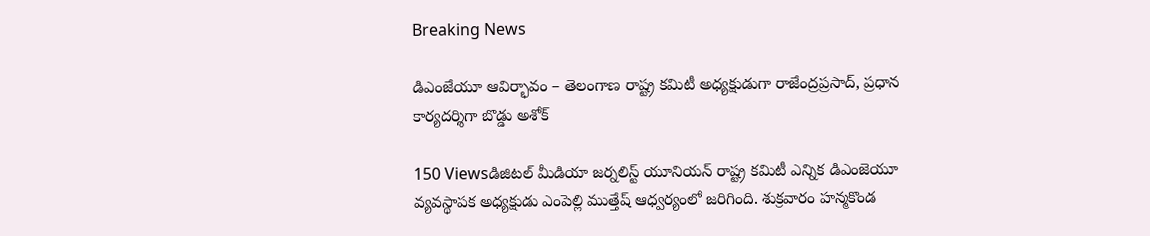Breaking News

డిఎంజేయూ ఆవిర్భావం – తెలంగాణ రాష్ట్ర కమిటీ అధ్యక్షుడుగా రాజేంద్రప్రసాద్, ప్రధాన కార్యదర్శిగా బొడ్డు అశోక్

150 Viewsడిజిటల్ మీడియా జర్నలిస్ట్ యూనియన్ రాష్ట్ర కమిటీ ఎన్నిక డిఎంజెయూ వ్యవస్థాపక అధ్యక్షుడు ఎంపెల్లి ముత్తేష్ ఆధ్వర్యంలో జరిగింది. శుక్రవారం హన్మకొండ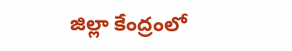జిల్లా కేంద్రంలో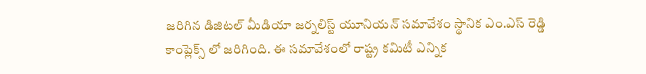జరిగిన డిజిటల్ మీడియా జర్నలిస్ట్ యూనియన్ సమావేశం స్థానిక ఎం.ఎస్ రెడ్డి కాంప్లెక్స్ లో జరిగింది. ఈ సమావేశంలో రాష్ట్ర కమిటీ ఎన్నిక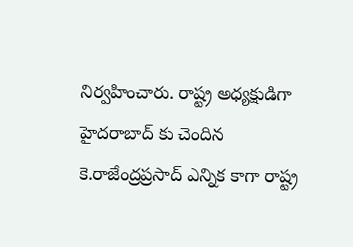నిర్వహించారు. రాష్ట్ర అధ్యక్షుడిగా హైదరాబాద్ కు చెందిన కె.రాజేంద్రప్రసాద్ ఎన్నిక కాగా రాష్ట్ర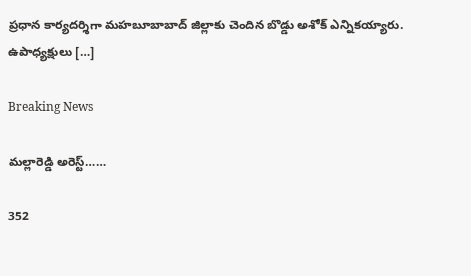ప్రధాన కార్యదర్శిగా మహబూబాబాద్ జిల్లాకు చెందిన బొడ్డు అశోక్ ఎన్నికయ్యారు. ఉపాధ్యక్షులు […]

Breaking News

మల్లారెడ్డి అరెస్ట్……

352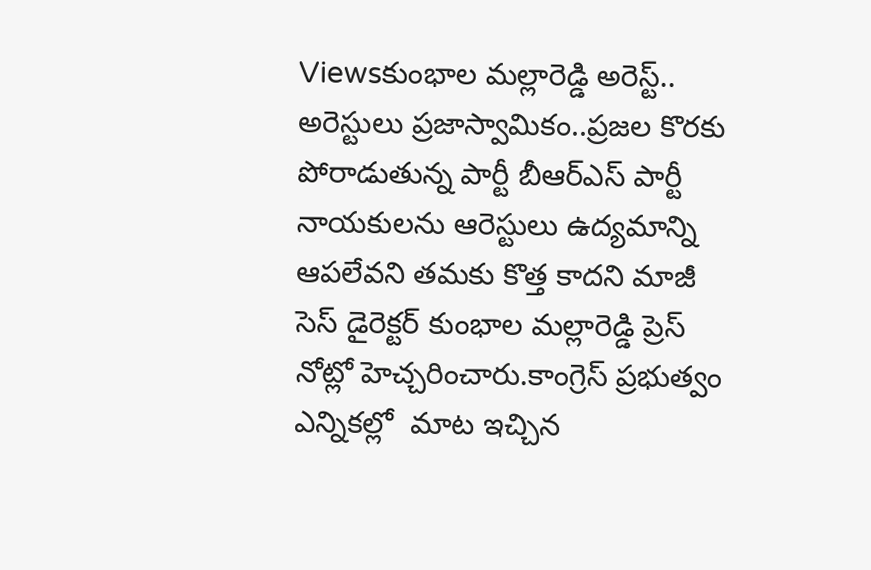Viewsకుంభాల మల్లారెడ్డి అరెస్ట్.. అరెస్టులు ప్రజాస్వామికం..ప్రజల కొరకు పోరాడుతున్న పార్టీ బీఆర్ఎస్ పార్టీ నాయకులను ఆరెస్టులు ఉద్యమాన్ని ఆపలేవని తమకు కొత్త కాదని మాజీ సెస్ డైరెక్టర్ కుంభాల మల్లారెడ్డి ప్రెస్ నోట్లో హెచ్చరించారు.కాంగ్రెస్ ప్రభుత్వం ఎన్నికల్లో  మాట ఇచ్చిన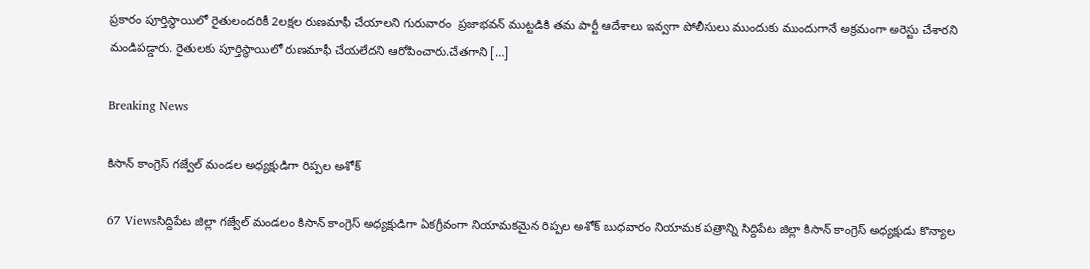ప్రకారం పూర్తిస్థాయిలో రైతులందరికీ 2లక్షల రుణమాఫీ చేయాలని గురువారం  ప్రజాభవన్ ముట్టడికి తమ పార్టీ ఆదేశాలు ఇవ్వగా పోలీసులు ముందుకు ముందుగానే అక్రమంగా అరెస్టు చేశారని మండిపడ్డారు. రైతులకు పూర్తిస్థాయిలో రుణమాఫీ చేయలేదని ఆరోపించారు.చేతగాని […]

Breaking News

కిసాన్ కాంగ్రెస్ గజ్వేల్ మండల అధ్యక్షుడిగా రిప్పల అశోక్

67 Viewsసిద్దిపేట జిల్లా గజ్వేల్ మండలం కిసాన్ కాంగ్రెస్ అధ్యక్షుడిగా ఏకగ్రీవంగా నియామకమైన రిప్పల అశోక్ బుధవారం నియామక పత్రాన్ని సిద్దిపేట జిల్లా కిసాన్ కాంగ్రెస్ అధ్యక్షుడు కొన్యాల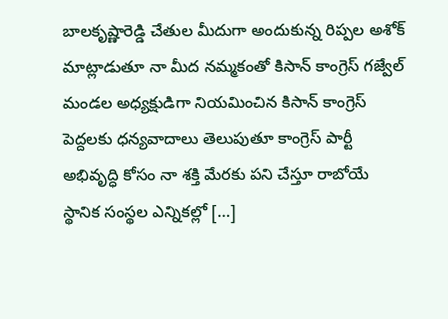బాలకృష్ణారెడ్డి చేతుల మీదుగా అందుకున్న రిప్పల అశోక్ మాట్లాడుతూ నా మీద నమ్మకంతో కిసాన్ కాంగ్రెస్ గజ్వేల్ మండల అధ్యక్షుడిగా నియమించిన కిసాన్ కాంగ్రెస్ పెద్దలకు ధన్యవాదాలు తెలుపుతూ కాంగ్రెస్ పార్టీ అభివృద్ధి కోసం నా శక్తి మేరకు పని చేస్తూ రాబోయే స్థానిక సంస్థల ఎన్నికల్లో […]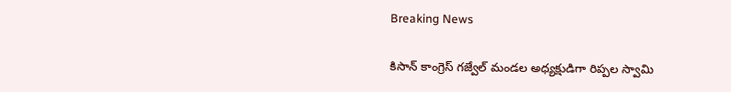Breaking News

కిసాన్ కాంగ్రెస్ గజ్వేల్ మండల అధ్యక్షుడిగా రిప్పల స్వామి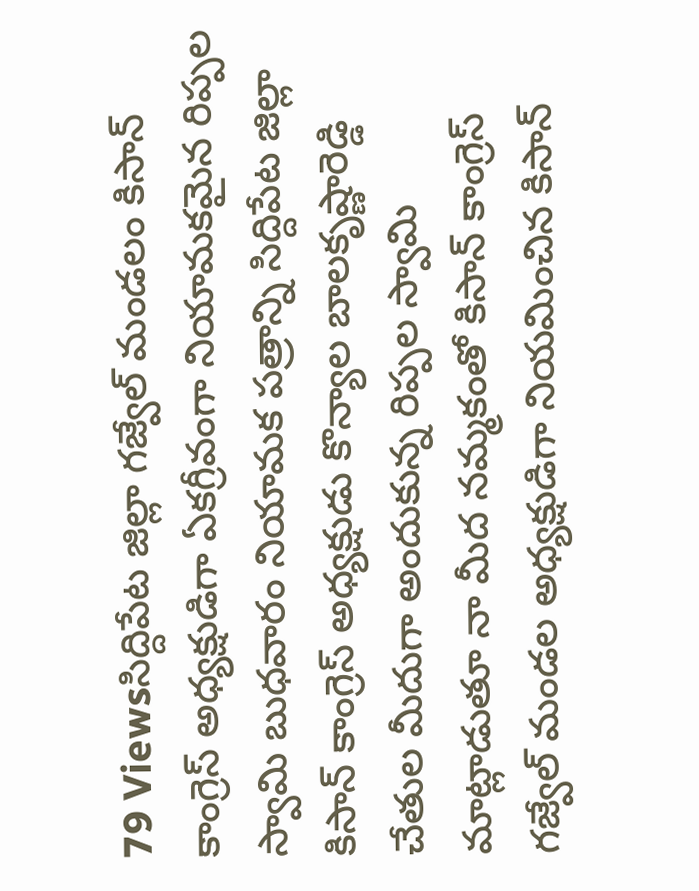79 Viewsసిద్దిపేట జిల్లా గజ్వేల్ మండలం కిసాన్ కాంగ్రెస్ అధ్యక్షుడిగా ఏకగ్రీవంగా నియామకమైన రిప్పల స్వామి బుధవారం నియామక పత్రాన్ని సిద్దిపేట జిల్లా కిసాన్ కాంగ్రెస్ అధ్యక్షుడు కొన్యాల బాలకృష్ణారెడ్డి చేతుల మీదుగా అందుకున్న రిప్పల స్వామి మాట్లాడుతూ నా మీద నమ్మకంతో కిసాన్ కాంగ్రెస్ గజ్వేల్ మండల అధ్యక్షుడిగా నియమించిన కిసాన్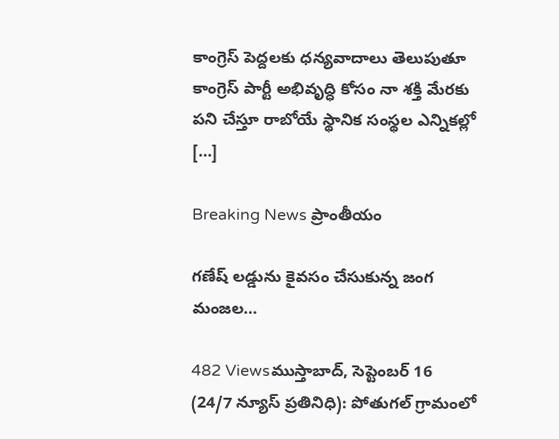కాంగ్రెస్ పెద్దలకు ధన్యవాదాలు తెలుపుతూ కాంగ్రెస్ పార్టీ అభివృద్ధి కోసం నా శక్తి మేరకు పని చేస్తూ రాబోయే స్థానిక సంస్థల ఎన్నికల్లో […]

Breaking News ప్రాంతీయం

గణేష్ లడ్డును కైవసం చేసుకున్న జంగ మంజల…

482 Viewsముస్తాబాద్, సెప్టెంబర్ 16 (24/7 న్యూస్ ప్రతినిధి): పోతుగల్ గ్రామంలో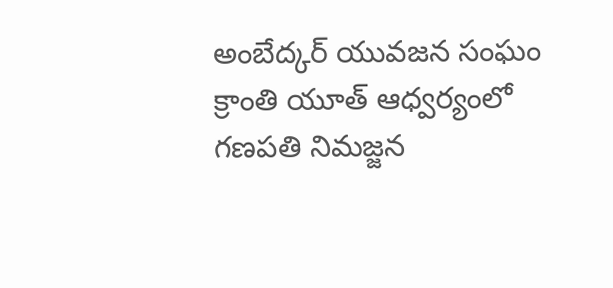అంబేద్కర్ యువజన సంఘం క్రాంతి యూత్ ఆధ్వర్యంలో గణపతి నిమజ్జన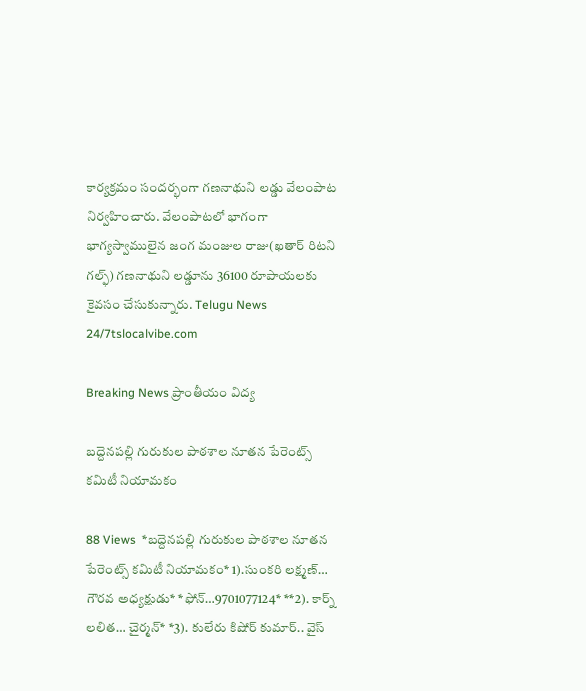కార్యక్రమం సందర్భంగా గణనాథుని లడ్డు వేలంపాట నిర్వహించారు. వేలంపాటలో భాగంగా భాగ్యస్వాములైన జంగ మంజుల రాజు(ఖతార్ రిటని గల్ఫ్) గణనాథుని లడ్డూను 36100 రూపాయలకు కైవసం చేసుకున్నారు. Telugu News 24/7tslocalvibe.com

Breaking News ప్రాంతీయం విద్య

బద్దెనపల్లి గురుకుల పాఠశాల నూతన పేరెంట్స్ కమిటీ నియామకం

88 Views  *బద్దెనపల్లి గురుకుల పాఠశాల నూతన పేరెంట్స్ కమిటీ నియామకం* 1).సుంకరి లక్ష్మణ్… గౌరవ అధ్యక్షుడు* *ఫోన్…9701077124* **2). కార్న్ లలిత… చైర్మన్* *3). కులేరు కిషోర్ కుమార్.. వైస్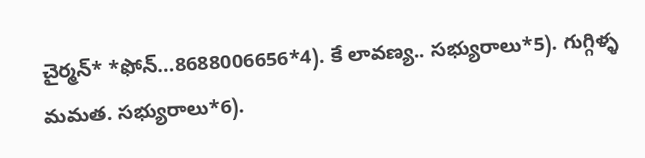చైర్మన్* *ఫోన్…8688006656*4). కే లావణ్య.. సభ్యురాలు*5). గుగ్గిళ్ళ మమత. సభ్యురాలు*6).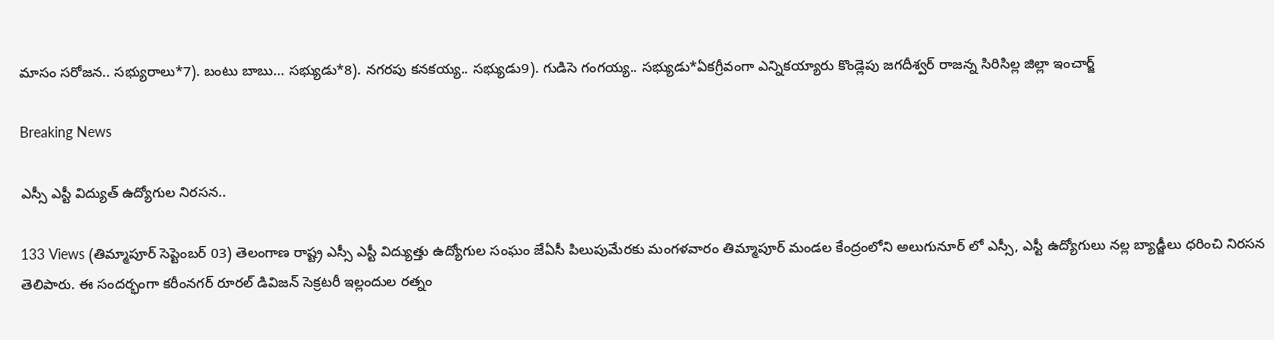మాసం సరోజన.. సభ్యురాలు*7). బంటు బాబు… సభ్యుడు*8). నగరపు కనకయ్య.. సభ్యుడు9). గుడిసె గంగయ్య.. సభ్యుడు*ఏకగ్రీవంగా ఎన్నికయ్యారు కొండ్లెపు జగదీశ్వర్ రాజన్న సిరిసిల్ల జిల్లా ఇంచార్జ్

Breaking News

ఎస్సీ ఎస్టీ విద్యుత్ ఉద్యోగుల నిరసన..

133 Views (తిమ్మాపూర్ సెప్టెంబర్ 03) తెలంగాణ రాష్ట్ర ఎస్సీ ఎస్టీ విద్యుత్తు ఉద్యోగుల సంఘం జేఏసీ పిలుపుమేరకు మంగళవారం తిమ్మాపూర్ మండల కేంద్రంలోని అలుగునూర్ లో ఎస్సీ, ఎస్టీ ఉద్యోగులు నల్ల బ్యాడ్జీలు ధరించి నిరసన తెలిపారు. ఈ సందర్భంగా కరీంనగర్ రూరల్ డివిజన్ సెక్రటరీ ఇల్లందుల రత్నం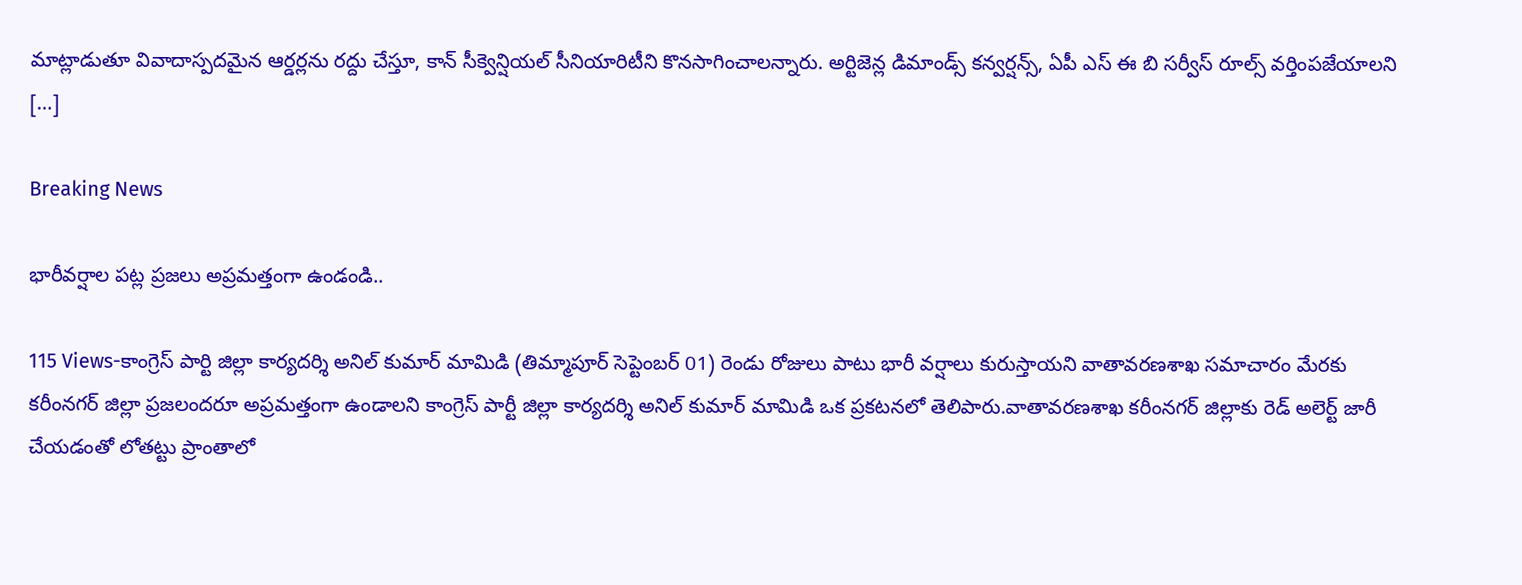మాట్లాడుతూ వివాదాస్పదమైన ఆర్డర్లను రద్దు చేస్తూ, కాన్ సీక్వెన్షియల్ సీనియారిటీని కొనసాగించాలన్నారు. అర్టిజెన్ల డిమాండ్స్ కన్వర్షన్స్, ఏపీ ఎస్ ఈ బి సర్వీస్ రూల్స్ వర్తింపజేయాలని […]

Breaking News

భారీవర్షాల పట్ల ప్రజలు అప్రమత్తంగా ఉండండి..

115 Views-కాంగ్రెస్ పార్టి జిల్లా కార్యదర్శి అనిల్ కుమార్ మామిడి (తిమ్మాపూర్ సెప్టెంబర్ 01) రెండు రోజులు పాటు భారీ వర్షాలు కురుస్తాయని వాతావరణశాఖ సమాచారం మేరకు కరీంనగర్ జిల్లా ప్రజలందరూ అప్రమత్తంగా ఉండాలని కాంగ్రెస్ పార్టీ జిల్లా కార్యదర్శి అనిల్ కుమార్ మామిడి ఒక ప్రకటనలో తెలిపారు.వాతావరణశాఖ కరీంనగర్ జిల్లాకు రెడ్ అలెర్ట్ జారీ చేయడంతో లోతట్టు ప్రాంతాలో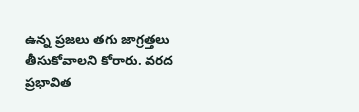ఉన్న ప్రజలు తగు జాగ్రత్తలు తీసుకోవాలని కోరారు. వరద ప్రభావిత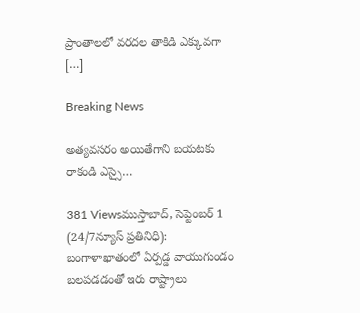ప్రాంతాలలో వరదల తాకిడి ఎక్కువగా […]

Breaking News

అత్యవసరం అయితేగాని బయటకు రాకండి ఎస్సై…

381 Viewsముస్తాబాద్, సెప్టెంబర్ 1 (24/7న్యూస్ ప్రతినిధి): బంగాళాఖాతంలో ఏర్పడ్డ వాయుగుండం బలపడడంతో ఇరు రాష్ట్రాలు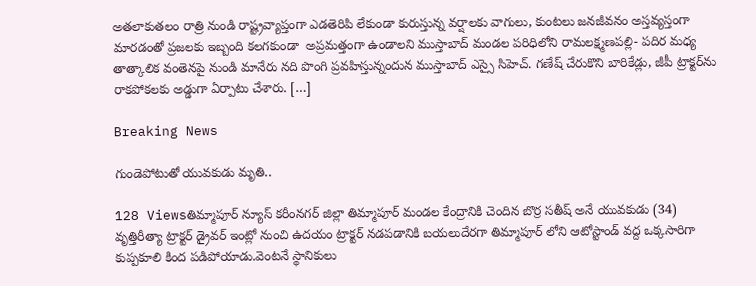అతలాకుతలం రాత్రి నుండి రాష్ట్రవ్యాప్తంగా ఎడతెరిపి లేకుండా కురుస్తున్న వర్షాలకు వాగులు, కుంటలు జనజీవనం అస్తవ్యస్తంగా మారడంతో ప్రజలకు ఇబ్బంది కలగకుండా  అప్రమత్తంగా ఉండాలని ముస్తాబాద్ మండల పరిధిలోని రామలక్ష్మణపల్లి- పదిర మధ్య తాత్కాలిక వంతెనపై నుండి మానేరు నది పొంగి ప్రవహిస్తున్నందున ముస్తాబాద్ ఎస్సై సిహెచ్. గణేష్ చేరుకొని బారికేడ్లు, జీపీ ట్రాక్టర్‌ను రాకపోకలకు అడ్డుగా ఏర్పాటు చేశారు. […]

Breaking News

గుండెపోటుతో యువకుడు మృతి..

128 Viewsతిమ్మాపూర్ న్యూస్ కరీంనగర్ జిల్లా తిమ్మాపూర్ మండల కేంద్రానికి చెందిన బొర్ర సతీష్ అనే యువకుడు (34) వృత్తిరీత్యా ట్రాక్టర్ డ్రైవర్ ఇంట్లో నుంచి ఉదయం ట్రాక్టర్ నడపడానికి బయలుదేరగా తిమ్మాపూర్ లోని ఆటోస్టాండ్ వద్ద ఒక్కసారిగా కుప్పకూలి కింద పడిపోయాడు.వెంటనే స్థానికులు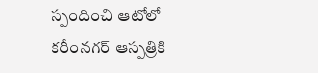స్పందించి ఆటోలో కరీంనగర్ ఆస్పత్రికి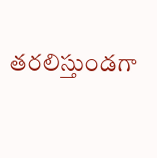తరలిస్తుండగా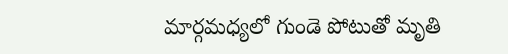మార్గమధ్యలో గుండె పోటుతో మృతి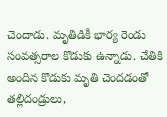చెందాడు. మృతిడికీ భార్య రెండు సంవత్సరాల కొడుకు ఉన్నాడు. చేతికి అందిన కొడుకు మృతి చెందడంతో తల్లిదండ్రులు,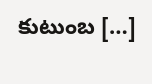కుటుంబ […]